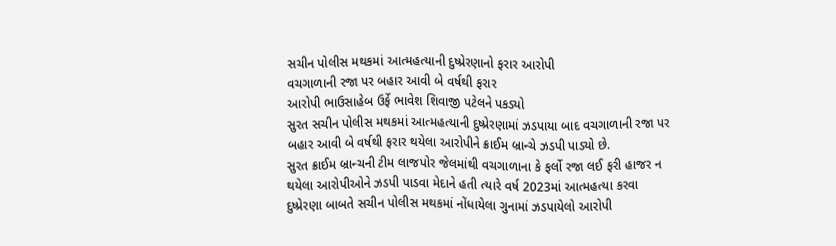સચીન પોલીસ મથકમાં આત્મહત્યાની દુષ્પ્રેરણાનો ફરાર આરોપી
વચગાળાની રજા પર બહાર આવી બે વર્ષથી ફરાર
આરોપી ભાઉસાહેબ ઉર્ફે ભાવેશ શિવાજી પટેલને પકડ્યો
સુરત સચીન પોલીસ મથકમાં આત્મહત્યાની દુષ્પ્રેરણામાં ઝડપાયા બાદ વચગાળાની રજા પર બહાર આવી બે વર્ષથી ફરાર થયેલા આરોપીને ક્રાઈમ બ્રાન્ચે ઝડપી પાડ્યો છે.
સુરત ક્રાઈમ બ્રાન્ચની ટીમ લાજપોર જેલમાંથી વચગાળાના કે ફર્લો રજા લઈ ફરી હાજર ન થયેલા આરોપીઓને ઝડપી પાડવા મેદાને હતી ત્યારે વર્ષ 2023માં આત્મહત્યા કરવા દુષ્પ્રેરણા બાબતે સચીન પોલીસ મથકમાં નોંધાયેલા ગુનામાં ઝડપાયેલો આરોપી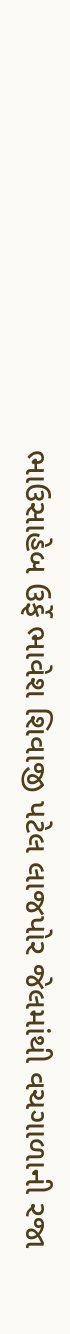ભાઉસાહેબ ઉર્ફે ભાવેશ શિવાજી પટેલ લાજપોર જેલમાંથી વચગાળાની રજા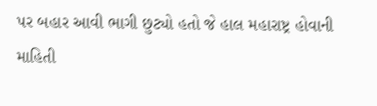પર બહાર આવી ભાગી છુટ્યો હતો જે હાલ મહારાષ્ટ્ર હોવાની માહિતી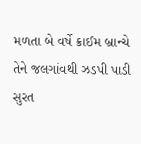મળતા બે વર્ષે ક્રાઈમ બ્રાન્ચે તેને જલગાંવથી ઝડપી પાડી સુરત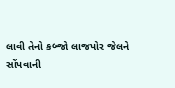લાવી તેનો કબ્જો લાજપોર જેલને સોંપવાની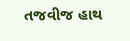તજવીજ હાથ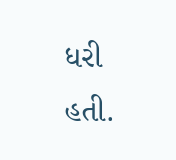ધરી હતી.